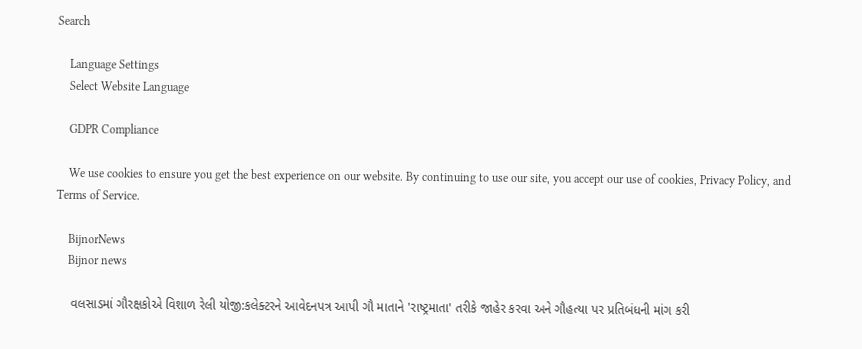Search

    Language Settings
    Select Website Language

    GDPR Compliance

    We use cookies to ensure you get the best experience on our website. By continuing to use our site, you accept our use of cookies, Privacy Policy, and Terms of Service.

    BijnorNews
    Bijnor news

    વલસાડમાં ગૌરક્ષકોએ વિશાળ રેલી યોજી:કલેક્ટરને આવેદનપત્ર આપી ગૌ માતાને 'રાષ્ટ્રમાતા' તરીકે જાહેર કરવા અને ગૌહત્યા પર પ્રતિબંધની માંગ કરી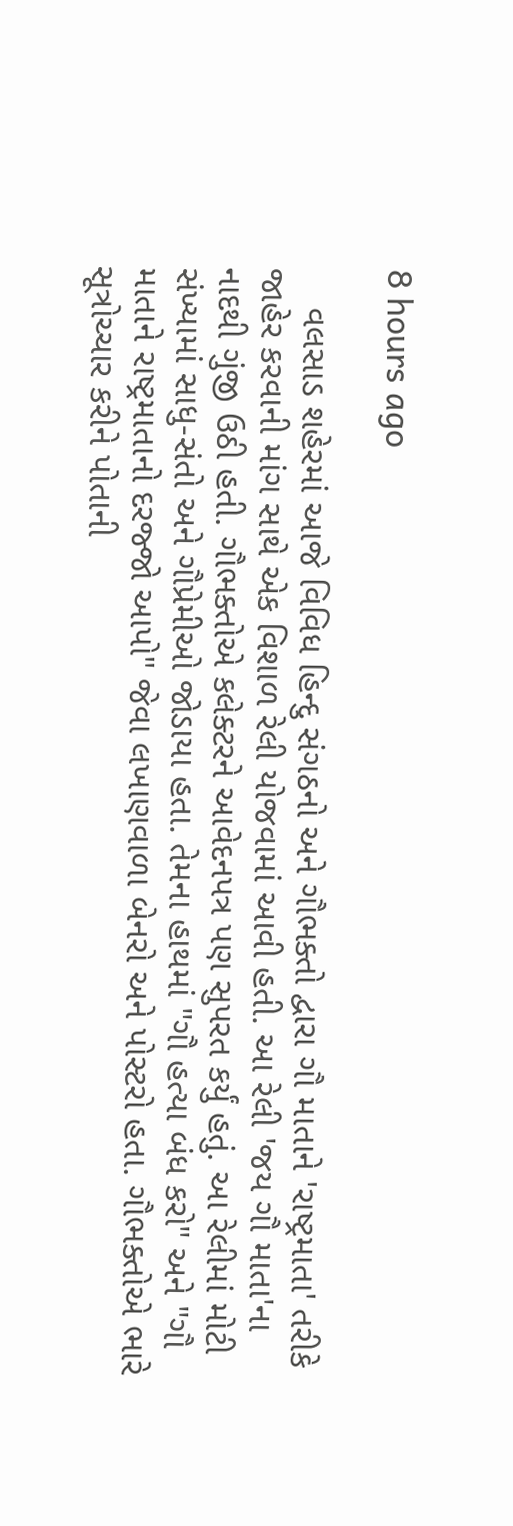8 hours ago

    વલસાડ શહેરમાં આજે વિવિધ હિન્દુ સંગઠનો અને ગૌભક્તો દ્વારા ગૌ માતાને 'રાષ્ટ્રમાતા' તરીકે જાહેર કરવાની માંગ સાથે એક વિશાળ રેલી યોજવામાં આવી હતી. આ રેલી 'જય ગૌ માતા'ના નાદથી ગુંજી ઉઠી હતી. ગૌભક્તોએ કલેક્ટરને આવેદનપત્ર પણ સુપરત કર્યું હતું. આ રેલીમાં મોટી સંખ્યામાં સાધુ-સંતો અને ગૌપ્રેમીઓ જોડાયા હતા. તેમના હાથમાં "ગૌ હત્યા બંધ કરો" અને "ગૌ માતાને રાષ્ટ્રમાતાનો દરજ્જો આપો" જેવા લખાણવાળા બેનરો અને પોસ્ટરો હતા. ગૌભક્તોએ ભારે સૂત્રોચ્ચાર કરીને પોતાની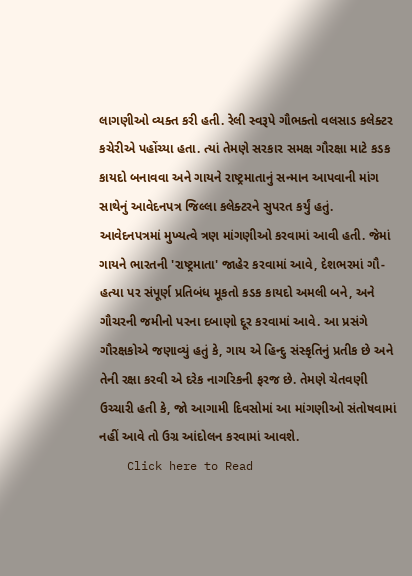લાગણીઓ વ્યક્ત કરી હતી. રેલી સ્વરૂપે ગૌભક્તો વલસાડ કલેક્ટર કચેરીએ પહોંચ્યા હતા. ત્યાં તેમણે સરકાર સમક્ષ ગૌરક્ષા માટે કડક કાયદો બનાવવા અને ગાયને રાષ્ટ્રમાતાનું સન્માન આપવાની માંગ સાથેનું આવેદનપત્ર જિલ્લા કલેક્ટરને સુપરત કર્યું હતું. આવેદનપત્રમાં મુખ્યત્વે ત્રણ માંગણીઓ કરવામાં આવી હતી. જેમાં ગાયને ભારતની 'રાષ્ટ્રમાતા' જાહેર કરવામાં આવે, દેશભરમાં ગૌ-હત્યા પર સંપૂર્ણ પ્રતિબંધ મૂકતો કડક કાયદો અમલી બને, અને ગૌચરની જમીનો પરના દબાણો દૂર કરવામાં આવે. આ પ્રસંગે ગૌરક્ષકોએ જણાવ્યું હતું કે, ગાય એ હિન્દુ સંસ્કૃતિનું પ્રતીક છે અને તેની રક્ષા કરવી એ દરેક નાગરિકની ફરજ છે. તેમણે ચેતવણી ઉચ્ચારી હતી કે, જો આગામી દિવસોમાં આ માંગણીઓ સંતોષવામાં નહીં આવે તો ઉગ્ર આંદોલન કરવામાં આવશે.
    Click here to Read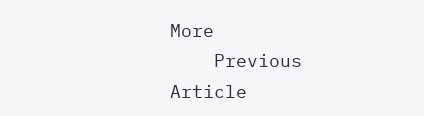More
    Previous Article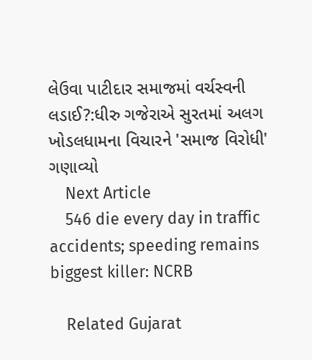લેઉવા પાટીદાર સમાજમાં વર્ચસ્વની લડાઈ?:ધીરુ ગજેરાએ સુરતમાં અલગ ખોડલધામના વિચારને 'સમાજ વિરોધી' ગણાવ્યો
    Next Article
    546 die every day in traffic accidents; speeding remains biggest killer: NCRB

    Related Gujarat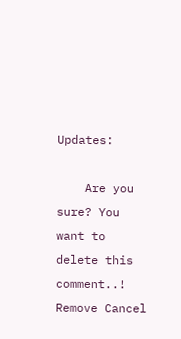Updates:

    Are you sure? You want to delete this comment..! Remove Cancel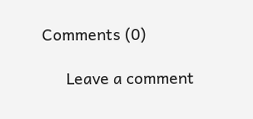Comments (0)

      Leave a comment